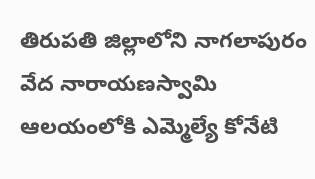తిరుపతి జిల్లాలోని నాగలాపురం వేద నారాయణస్వామి ఆలయంలోకి ఎమ్మెల్యే కోనేటి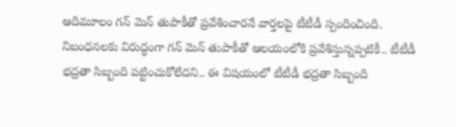ఆదిమూలం గన్ మెన్ తుపాకీతో ప్రవేశించారనే వార్తలపై టీటీడీ స్పందించింది. నిబంధనలకు విరుద్ధంగా గన్ మెన్ తుపాకీతో ఆలయంలోకి ప్రవేశిస్తున్నప్పటికీ.. టీటీడీ భద్రతా సిబ్బంది పట్టించుకోలేదని.. ఈ విషయంలో టీటీడీ భద్రతా సిబ్బంది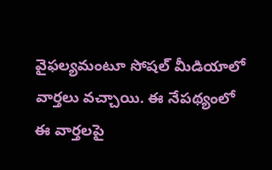వైఫల్యమంటూ సోషల్ మీడియాలో వార్తలు వచ్చాయి. ఈ నేపథ్యంలో ఈ వార్తలపై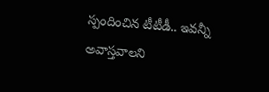స్పందించిన టీటీడీ.. ఇవన్నీ అవాస్తవాలని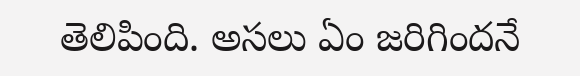తెలిపింది. అసలు ఏం జరిగిందనే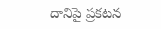దానిపై ప్రకటన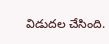విడుదల చేసింది.